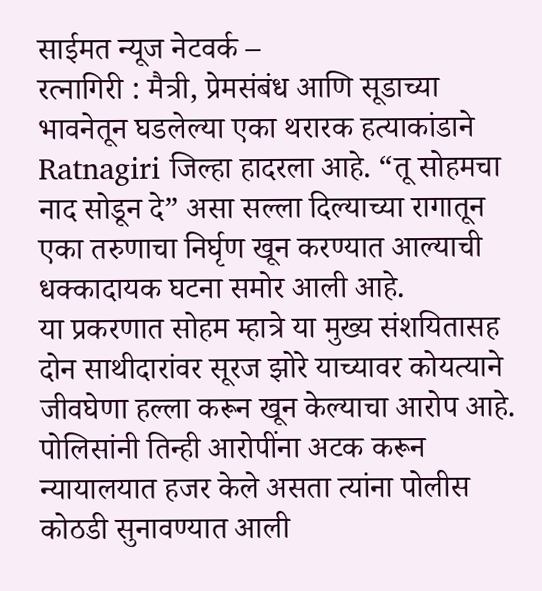साईमत न्यूज नेटवर्क –
रत्नागिरी : मैत्री, प्रेमसंबंध आणि सूडाच्या भावनेतून घडलेल्या एका थरारक हत्याकांडाने Ratnagiri जिल्हा हादरला आहे. “तू सोहमचा नाद सोडून दे” असा सल्ला दिल्याच्या रागातून एका तरुणाचा निर्घृण खून करण्यात आल्याची धक्कादायक घटना समोर आली आहे.
या प्रकरणात सोहम म्हात्रे या मुख्य संशयितासह दोन साथीदारांवर सूरज झोरे याच्यावर कोयत्याने जीवघेणा हल्ला करून खून केल्याचा आरोप आहे. पोलिसांनी तिन्ही आरोपींना अटक करून न्यायालयात हजर केले असता त्यांना पोलीस कोठडी सुनावण्यात आली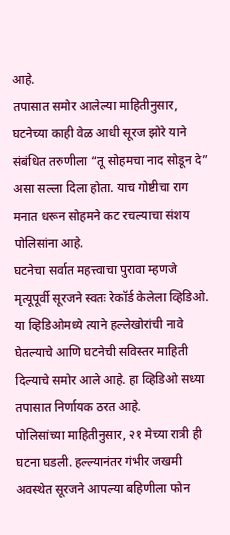आहे.
तपासात समोर आलेल्या माहितीनुसार, घटनेच्या काही वेळ आधी सूरज झोरे याने संबंधित तरुणीला “तू सोहमचा नाद सोडून दे” असा सल्ला दिला होता. याच गोष्टीचा राग मनात धरून सोहमने कट रचल्याचा संशय पोलिसांना आहे.
घटनेचा सर्वात महत्त्वाचा पुरावा म्हणजे मृत्यूपूर्वी सूरजने स्वतः रेकॉर्ड केलेला व्हिडिओ. या व्हिडिओमध्ये त्याने हल्लेखोरांची नावे घेतल्याचे आणि घटनेची सविस्तर माहिती दिल्याचे समोर आले आहे. हा व्हिडिओ सध्या तपासात निर्णायक ठरत आहे.
पोलिसांच्या माहितीनुसार, २१ मेच्या रात्री ही घटना घडली. हल्ल्यानंतर गंभीर जखमी अवस्थेत सूरजने आपल्या बहिणीला फोन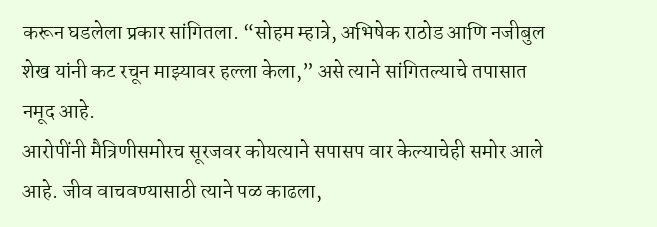करून घडलेला प्रकार सांगितला. “सोहम म्हात्रे, अभिषेक राठोड आणि नजीबुल शेख यांनी कट रचून माझ्यावर हल्ला केला,” असे त्याने सांगितल्याचे तपासात नमूद आहे.
आरोपींनी मैत्रिणीसमोरच सूरजवर कोयत्याने सपासप वार केल्याचेही समोर आले आहे. जीव वाचवण्यासाठी त्याने पळ काढला,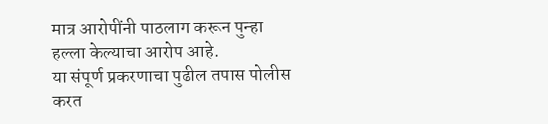मात्र आरोपींनी पाठलाग करून पुन्हा हल्ला केल्याचा आरोप आहे.
या संपूर्ण प्रकरणाचा पुढील तपास पोलीस करत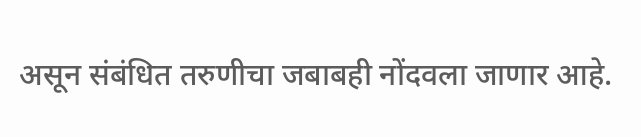असून संबंधित तरुणीचा जबाबही नोंदवला जाणार आहे.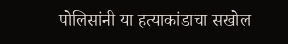पोलिसांनी या हत्याकांडाचा सखोल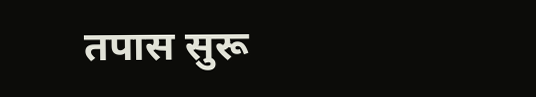तपास सुरू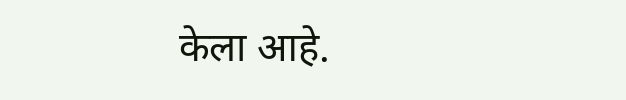केला आहे.